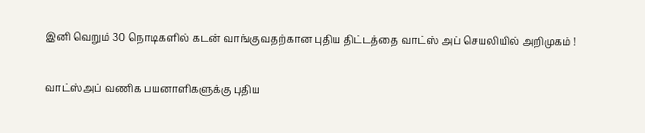இனி வெறும் 30 நொடிகளில் கடன் வாங்குவதற்கான புதிய திட்டத்தை வாட்ஸ் அப் செயலியில் அறிமுகம் !

வாட்ஸ்அப் வணிக பயனாளிகளுக்கு புதிய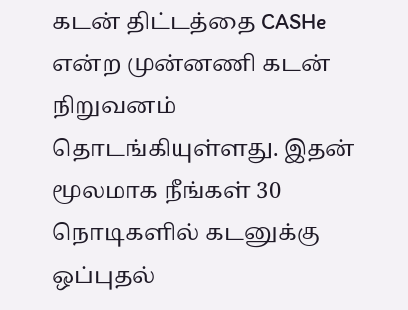கடன் திட்டத்தை CASHe என்ற முன்னணி கடன் நிறுவனம் தொடங்கியுள்ளது. இதன் மூலமாக நீங்கள் 30 நொடிகளில் கடனுக்கு ஒப்புதல்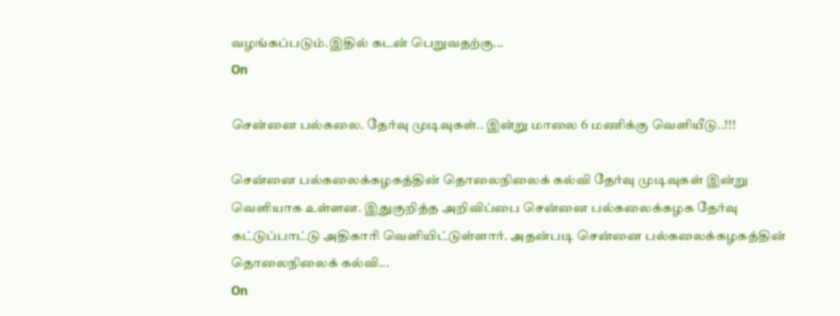வழங்கப்படும்.இதில் கடன் பெறுவதற்கு...
On

சென்னை பல்கலை. தேர்வு முடிவுகள்.. இன்று மாலை 6 மணிக்கு வெளியீடு..!!!

சென்னை பல்கலைக்கழகத்தின் தொலைநிலைக் கல்வி தேர்வு முடிவுகள் இன்று வெளியாக உள்ளன. இதுகுறித்த அறிவிப்பை சென்னை பல்கலைக்கழக தேர்வு கட்டுப்பாட்டு அதிகாரி வெளியிட்டுள்ளார். அதன்படி சென்னை பல்கலைக்கழகத்தின் தொலைநிலைக் கல்வி...
On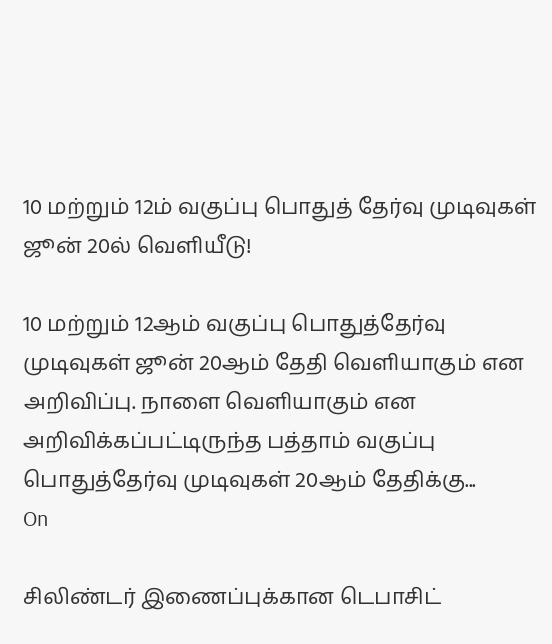10 மற்றும் 12ம் வகுப்பு பொதுத் தேர்வு முடிவுகள் ஜூன் 20ல் வெளியீடு!

10 மற்றும் 12ஆம் வகுப்பு பொதுத்தேர்வு முடிவுகள் ஜூன் 20ஆம் தேதி வெளியாகும் என அறிவிப்பு. நாளை வெளியாகும் என அறிவிக்கப்பட்டிருந்த பத்தாம் வகுப்பு பொதுத்தேர்வு முடிவுகள் 20ஆம் தேதிக்கு...
On

சிலிண்டர் இணைப்புக்கான டெபாசிட்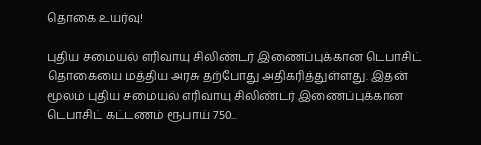தொகை உயர்வு!

புதிய சமையல் எரிவாயு சிலிண்டர் இணைப்புக்கான டெபாசிட் தொகையை மத்திய அரசு தற்போது அதிகரித்துள்ளது. இதன் மூலம் புதிய சமையல் எரிவாயு சிலிண்டர் இணைப்புக்கான டெபாசிட் கட்டணம் ரூபாய் 750...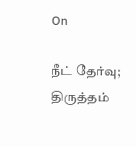On

நீட் தேர்வு; திருத்தம்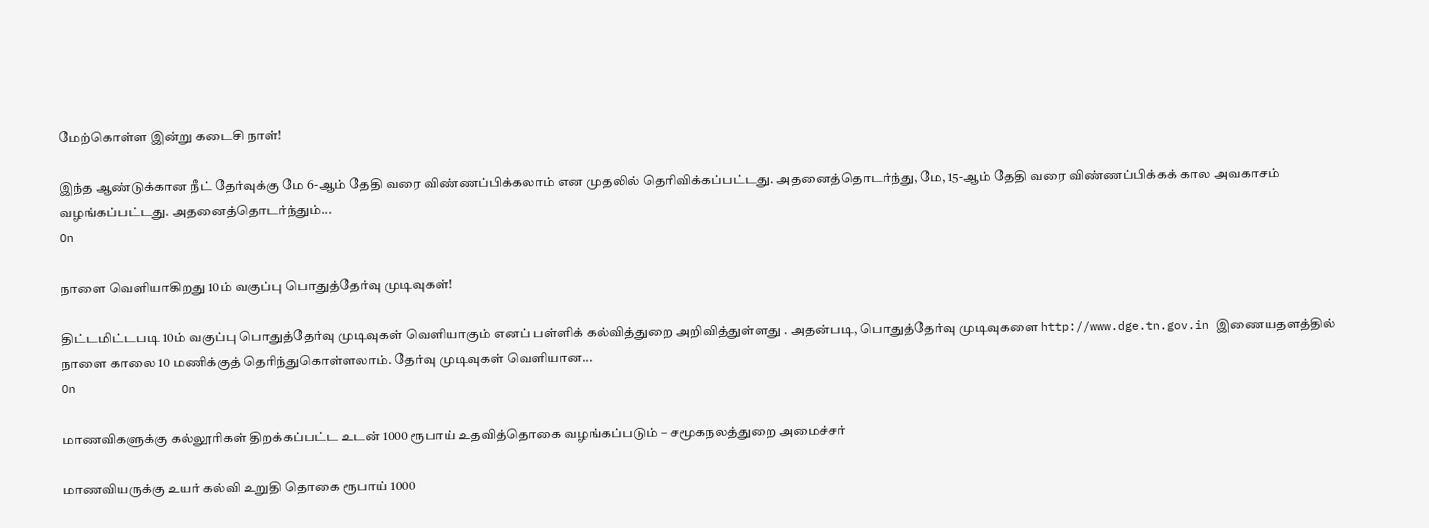மேற்கொள்ள இன்று கடைசி நாள்!

இந்த ஆண்டுக்கான நீட் தேர்வுக்கு மே 6-ஆம் தேதி வரை விண்ணப்பிக்கலாம் என முதலில் தெரிவிக்கப்பட்டது. அதனைத்தொடர்ந்து, மே, 15-ஆம் தேதி வரை விண்ணப்பிக்கக் கால அவகாசம் வழங்கப்பட்டது. அதனைத்தொடர்ந்தும்...
On

நாளை வெளியாகிறது 10ம் வகுப்பு பொதுத்தேர்வு முடிவுகள்!

திட்டமிட்டபடி 10ம் வகுப்பு பொதுத்தேர்வு முடிவுகள் வெளியாகும் எனப் பள்ளிக் கல்வித்துறை அறிவித்துள்ளது . அதன்படி, பொதுத்தேர்வு முடிவுகளை http://www.dge.tn.gov.in இணையதளத்தில் நாளை காலை 10 மணிக்குத் தெரிந்துகொள்ளலாம். தேர்வு முடிவுகள் வெளியான...
On

மாணவிகளுக்கு கல்லூரிகள் திறக்கப்பட்ட உடன் 1000 ரூபாய் உதவித்தொகை வழங்கப்படும் – சமூகநலத்துறை அமைச்சர்

மாணவியருக்கு உயர் கல்வி உறுதி தொகை ரூபாய் 1000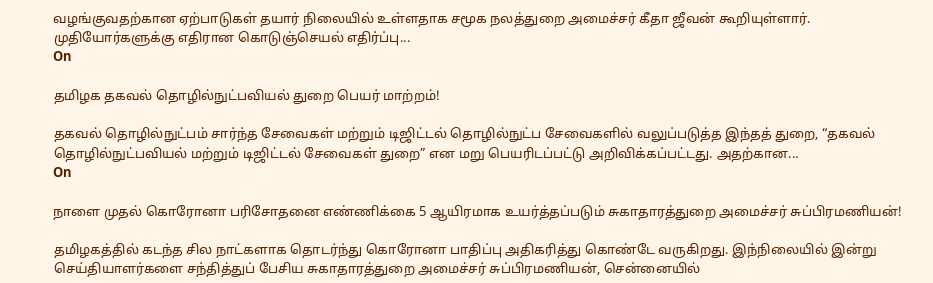வழங்குவதற்கான ஏற்பாடுகள் தயார் நிலையில் உள்ளதாக சமூக நலத்துறை அமைச்சர் கீதா ஜீவன் கூறியுள்ளார். முதியோர்களுக்கு எதிரான கொடுஞ்செயல் எதிர்ப்பு...
On

தமிழக தகவல் தொழில்நுட்பவியல் துறை பெயர் மாற்றம்!

தகவல் தொழில்நுட்பம் சார்ந்த சேவைகள் மற்றும் டிஜிட்டல் தொழில்நுட்ப சேவைகளில் வலுப்படுத்த இந்தத் துறை, “தகவல் தொழில்நுட்பவியல் மற்றும் டிஜிட்டல் சேவைகள் துறை” என மறு பெயரிடப்பட்டு அறிவிக்கப்பட்டது. அதற்கான...
On

நாளை முதல் கொரோனா பரிசோதனை எண்ணிக்கை 5 ஆயிரமாக உயர்த்தப்படும் சுகாதாரத்துறை அமைச்சர் சுப்பிரமணியன்!

தமிழகத்தில் கடந்த சில நாட்களாக தொடர்ந்து கொரோனா பாதிப்பு அதிகரித்து கொண்டே வருகிறது. இந்நிலையில் இன்று செய்தியாளர்களை சந்தித்துப் பேசிய சுகாதாரத்துறை அமைச்சர் சுப்பிரமணியன், சென்னையில்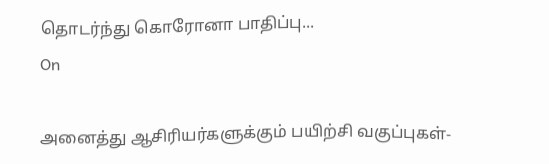தொடர்ந்து கொரோனா பாதிப்பு...
On

அனைத்து ஆசிரியர்களுக்கும் பயிற்சி வகுப்புகள்-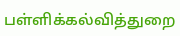பள்ளிக்கல்வித்துறை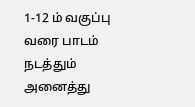1-12 ம் வகுப்பு வரை பாடம் நடத்தும் அனைத்து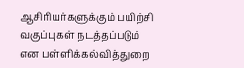ஆசிரியர்களுக்கும் பயிற்சி வகுப்புகள் நடத்தப்படும் என பள்ளிக்கல்வித்துறை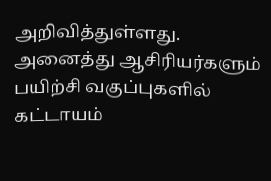அறிவித்துள்ளது. அனைத்து ஆசிரியர்களும் பயிற்சி வகுப்புகளில் கட்டாயம்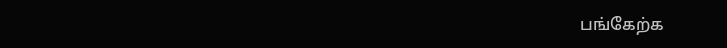பங்கேற்க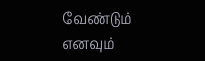வேண்டும் எனவும்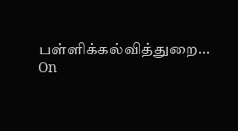பள்ளிக்கல்வித்துறை...
On